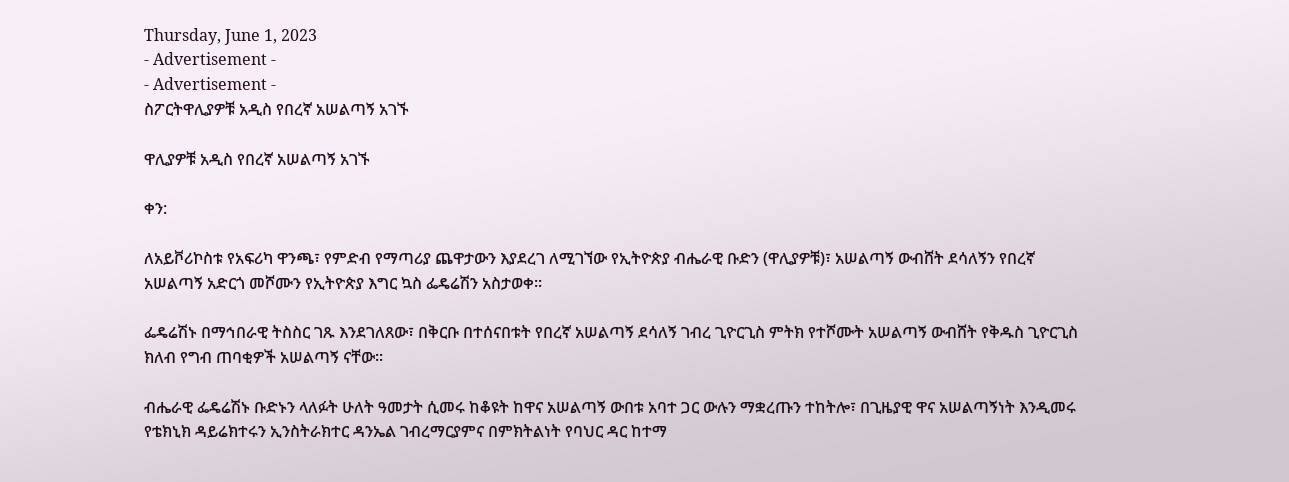Thursday, June 1, 2023
- Advertisement -
- Advertisement -
ስፖርትዋሊያዎቹ አዲስ የበረኛ አሠልጣኝ አገኙ

ዋሊያዎቹ አዲስ የበረኛ አሠልጣኝ አገኙ

ቀን:

ለአይቮሪኮስቱ የአፍሪካ ዋንጫ፣ የምድብ የማጣሪያ ጨዋታውን እያደረገ ለሚገኘው የኢትዮጵያ ብሔራዊ ቡድን (ዋሊያዎቹ)፣ አሠልጣኝ ውብሸት ደሳለኝን የበረኛ አሠልጣኝ አድርጎ መሾሙን የኢትዮጵያ እግር ኳስ ፌዴሬሽን አስታወቀ፡፡

ፌዴሬሽኑ በማኅበራዊ ትስስር ገጹ እንደገለጸው፣ በቅርቡ በተሰናበቱት የበረኛ አሠልጣኝ ደሳለኝ ገብረ ጊዮርጊስ ምትክ የተሾሙት አሠልጣኝ ውብሸት የቅዱስ ጊዮርጊስ ክለብ የግብ ጠባቂዎች አሠልጣኝ ናቸው፡፡

ብሔራዊ ፌዴሬሽኑ ቡድኑን ላለፉት ሁለት ዓመታት ሲመሩ ከቆዩት ከዋና አሠልጣኝ ውበቱ አባተ ጋር ውሉን ማቋረጡን ተከትሎ፣ በጊዜያዊ ዋና አሠልጣኝነት እንዲመሩ የቴክኒክ ዳይሬክተሩን ኢንስትራክተር ዳንኤል ገብረማርያምና በምክትልነት የባህር ዳር ከተማ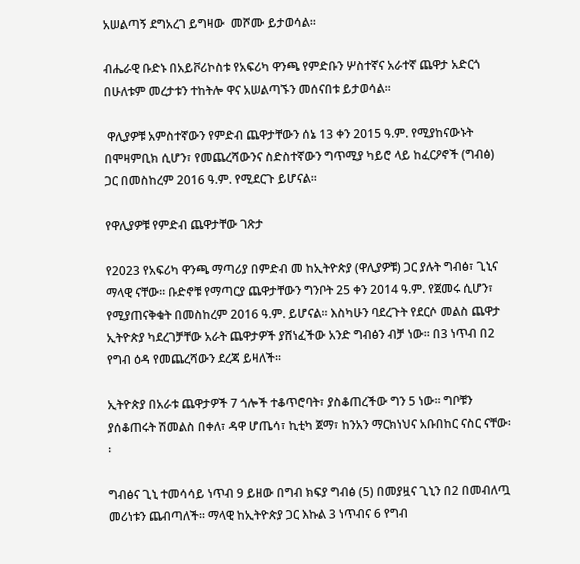አሠልጣኝ ደግአረገ ይግዛው  መሾሙ ይታወሳል፡፡

ብሔራዊ ቡድኑ በአይቮሪኮስቱ የአፍሪካ ዋንጫ የምድቡን ሦስተኛና አራተኛ ጨዋታ አድርጎ በሁለቱም መረታቱን ተከትሎ ዋና አሠልጣኙን መሰናበቱ ይታወሳል።

 ዋሊያዎቹ አምስተኛውን የምድብ ጨዋታቸውን ሰኔ 13 ቀን 2015 ዓ.ም. የሚያከናውኑት በሞዛምቢክ ሲሆን፣ የመጨረሻውንና ስድስተኛውን ግጥሚያ ካይሮ ላይ ከፈርዖኖች (ግብፅ) ጋር በመስከረም 2016 ዓ.ም. የሚደርጉ ይሆናል፡፡

የዋሊያዎቹ የምድብ ጨዋታቸው ገጽታ

የ2023 የአፍሪካ ዋንጫ ማጣሪያ በምድብ መ ከኢትዮጵያ (ዋሊያዎቹ) ጋር ያሉት ግብፅ፣ ጊኒና  ማላዊ ናቸው፡፡ ቡድኖቹ የማጣርያ ጨዋታቸውን ግንቦት 25 ቀን 2014 ዓ.ም. የጀመሩ ሲሆን፣ የሚያጠናቅቁት በመስከረም 2016 ዓ.ም. ይሆናል፡፡ እስካሁን ባደረጉት የደርሶ መልስ ጨዋታ ኢትዮጵያ ካደረገቻቸው አራት ጨዋታዎች ያሸነፈችው አንድ ግብፅን ብቻ ነው፡፡ በ3 ነጥብ በ2 የግብ ዕዳ የመጨረሻውን ደረጃ ይዛለች፡፡

ኢትዮጵያ በአራቱ ጨዋታዎች 7 ጎሎች ተቆጥሮባት፣ ያስቆጠረችው ግን 5 ነው፡፡ ግቦቹን ያሰቆጠሩት ሽመልስ በቀለ፣ ዳዋ ሆጤሳ፣ ኪቲካ ጀማ፣ ከንአን ማርክነህና አቡበከር ናስር ናቸው፡፡

ግብፅና ጊኒ ተመሳሳይ ነጥብ 9 ይዘው በግብ ክፍያ ግብፅ (5) በመያዟና ጊኒን በ2 በመብለጧ መሪነቱን ጨብጣለች፡፡ ማላዊ ከኢትዮጵያ ጋር እኩል 3 ነጥብና 6 የግብ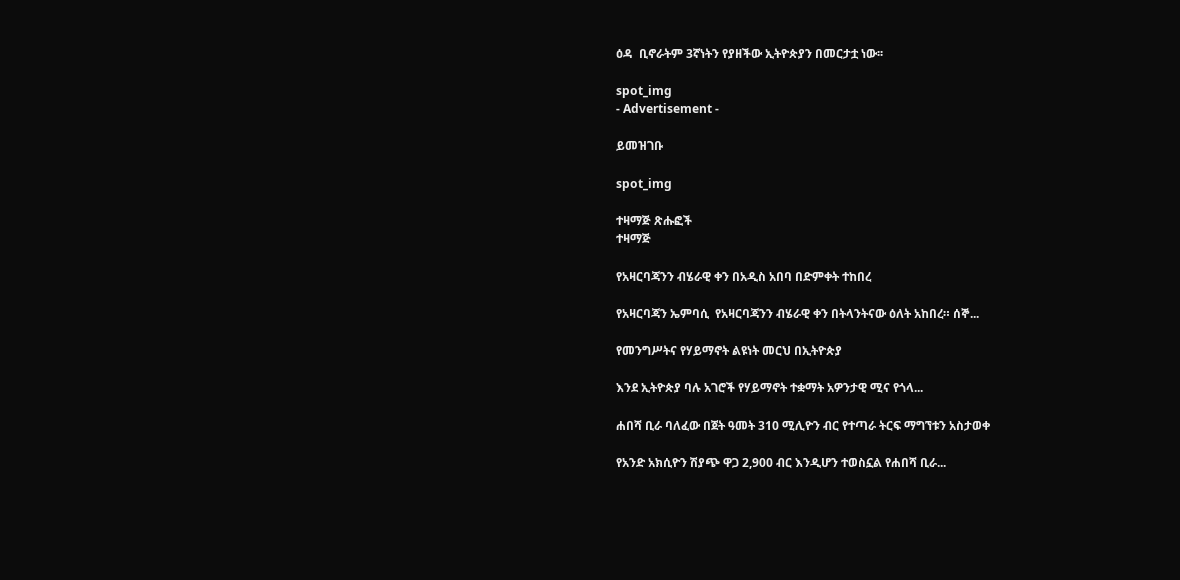ዕዳ  ቢኖራትም 3ኛነትን የያዘችው ኢትዮጵያን በመርታቷ ነው፡፡

spot_img
- Advertisement -

ይመዝገቡ

spot_img

ተዛማጅ ጽሑፎች
ተዛማጅ

የአዛርባጃንን ብሄራዊ ቀን በአዲስ አበባ በድምቀት ተከበረ

የአዛርባጃን ኤምባሲ  የአዛርባጃንን ብሄራዊ ቀን በትላንትናው ዕለት አከበረ። ሰኞ...

የመንግሥትና የሃይማኖት ልዩነት መርህ በኢትዮጵያ

እንደ ኢትዮጵያ ባሉ አገሮች የሃይማኖት ተቋማት አዎንታዊ ሚና የጎላ...

ሐበሻ ቢራ ባለፈው በጀት ዓመት 310 ሚሊዮን ብር የተጣራ ትርፍ ማግኘቱን አስታወቀ

የአንድ አክሲዮን ሽያጭ ዋጋ 2,900 ብር እንዲሆን ተወስኗል የሐበሻ ቢራ...